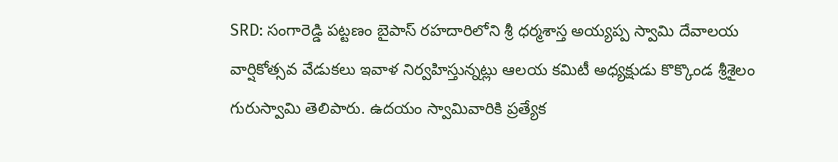SRD: సంగారెడ్డి పట్టణం బైపాస్ రహదారిలోని శ్రీ ధర్మశాస్త అయ్యప్ప స్వామి దేవాలయ వార్షికోత్సవ వేడుకలు ఇవాళ నిర్వహిస్తున్నట్లు ఆలయ కమిటీ అధ్యక్షుడు కొక్కొండ శ్రీశైలం గురుస్వామి తెలిపారు. ఉదయం స్వామివారికి ప్రత్యేక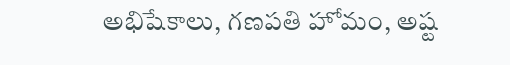అభిషేకాలు, గణపతి హోమం, అష్ట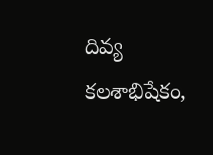దివ్య కలశాభిషేకం,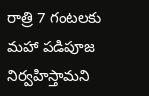రాత్రి 7 గంటలకు మహా పడిపూజ నిర్వహిస్తామని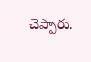చెప్పారు.